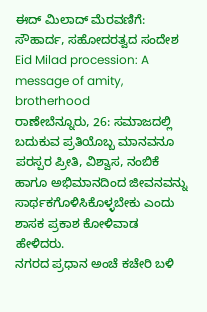ಈದ್ ಮಿಲಾದ್ ಮೆರವಣಿಗೆ: ಸೌಹಾರ್ದ, ಸಹೋದರತ್ವದ ಸಂದೇಶ
Eid Milad procession: A message of amity, brotherhood
ರಾಣೇಬೆನ್ನೂರು, 26: ಸಮಾಜದಲ್ಲಿ ಬದುಕುವ ಪ್ರತಿಯೊಬ್ಬ ಮಾನವನೂ ಪರಸ್ಪರ ಪ್ರೀತಿ, ವಿಶ್ವಾಸ, ನಂಬಿಕೆ ಹಾಗೂ ಅಭಿಮಾನದಿಂದ ಜೀವನವನ್ನು ಸಾರ್ಥಕಗೊಳಿಸಿಕೊಳ್ಳಬೇಕು ಎಂದು ಶಾಸಕ ಪ್ರಕಾಶ ಕೋಳಿವಾಡ ಹೇಳಿದರು.
ನಗರದ ಪ್ರಧಾನ ಅಂಚೆ ಕಚೇರಿ ಬಳಿ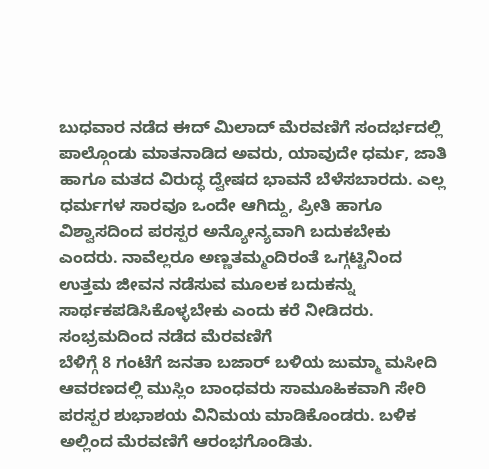ಬುಧವಾರ ನಡೆದ ಈದ್ ಮಿಲಾದ್ ಮೆರವಣಿಗೆ ಸಂದರ್ಭದಲ್ಲಿ ಪಾಲ್ಗೊಂಡು ಮಾತನಾಡಿದ ಅವರು, ಯಾವುದೇ ಧರ್ಮ, ಜಾತಿ ಹಾಗೂ ಮತದ ವಿರುದ್ಧ ದ್ವೇಷದ ಭಾವನೆ ಬೆಳೆಸಬಾರದು. ಎಲ್ಲ ಧರ್ಮಗಳ ಸಾರವೂ ಒಂದೇ ಆಗಿದ್ದು, ಪ್ರೀತಿ ಹಾಗೂ ವಿಶ್ವಾಸದಿಂದ ಪರಸ್ಪರ ಅನ್ಯೋನ್ಯವಾಗಿ ಬದುಕಬೇಕು ಎಂದರು. ನಾವೆಲ್ಲರೂ ಅಣ್ಣತಮ್ಮಂದಿರಂತೆ ಒಗ್ಗಟ್ಟಿನಿಂದ ಉತ್ತಮ ಜೀವನ ನಡೆಸುವ ಮೂಲಕ ಬದುಕನ್ನು ಸಾರ್ಥಕಪಡಿಸಿಕೊಳ್ಳಬೇಕು ಎಂದು ಕರೆ ನೀಡಿದರು.
ಸಂಭ್ರಮದಿಂದ ನಡೆದ ಮೆರವಣಿಗೆ
ಬೆಳಿಗ್ಗೆ 8 ಗಂಟೆಗೆ ಜನತಾ ಬಜಾರ್ ಬಳಿಯ ಜುಮ್ಮಾ ಮಸೀದಿ ಆವರಣದಲ್ಲಿ ಮುಸ್ಲಿಂ ಬಾಂಧವರು ಸಾಮೂಹಿಕವಾಗಿ ಸೇರಿ ಪರಸ್ಪರ ಶುಭಾಶಯ ವಿನಿಮಯ ಮಾಡಿಕೊಂಡರು. ಬಳಿಕ ಅಲ್ಲಿಂದ ಮೆರವಣಿಗೆ ಆರಂಭಗೊಂಡಿತು.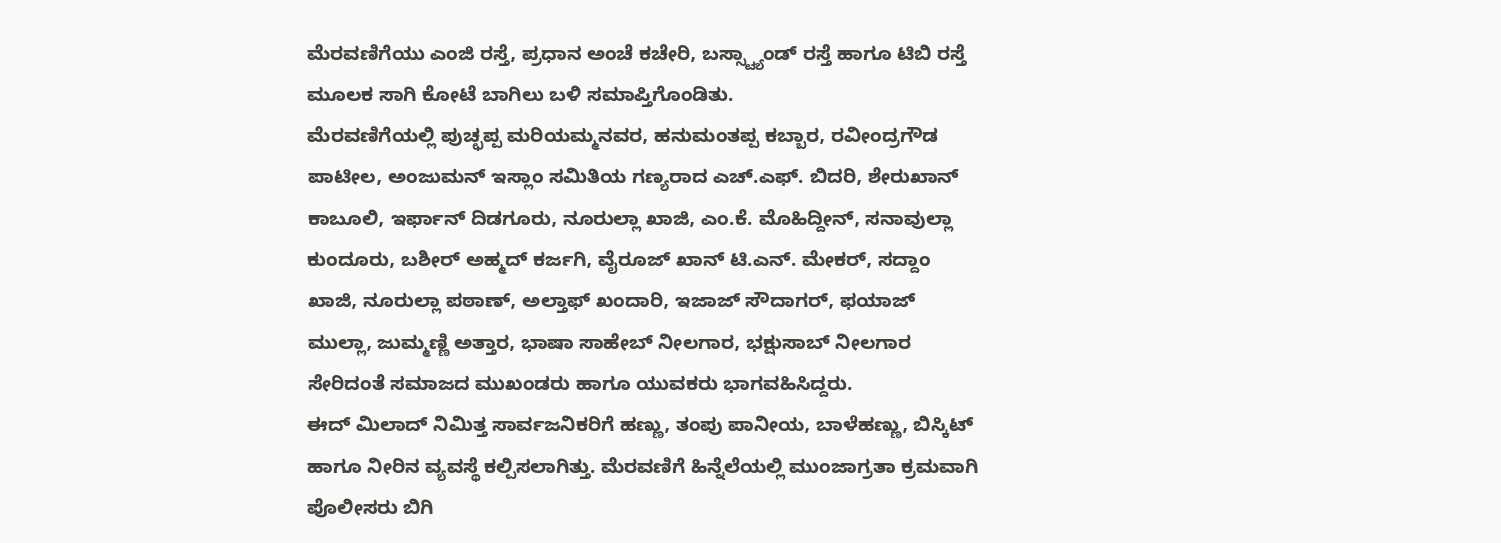ಮೆರವಣಿಗೆಯು ಎಂಜಿ ರಸ್ತೆ, ಪ್ರಧಾನ ಅಂಚೆ ಕಚೇರಿ, ಬಸ್ಸ್ಟ್ಯಾಂಡ್ ರಸ್ತೆ ಹಾಗೂ ಟಿಬಿ ರಸ್ತೆ ಮೂಲಕ ಸಾಗಿ ಕೋಟೆ ಬಾಗಿಲು ಬಳಿ ಸಮಾಪ್ತಿಗೊಂಡಿತು.
ಮೆರವಣಿಗೆಯಲ್ಲಿ ಪುಚ್ಛಪ್ಪ ಮರಿಯಮ್ಮನವರ, ಹನುಮಂತಪ್ಪ ಕಬ್ಬಾರ, ರವೀಂದ್ರಗೌಡ ಪಾಟೀಲ, ಅಂಜುಮನ್ ಇಸ್ಲಾಂ ಸಮಿತಿಯ ಗಣ್ಯರಾದ ಎಚ್.ಎಫ್. ಬಿದರಿ, ಶೇರುಖಾನ್ ಕಾಬೂಲಿ, ಇರ್ಫಾನ್ ದಿಡಗೂರು, ನೂರುಲ್ಲಾ ಖಾಜಿ, ಎಂ.ಕೆ. ಮೊಹಿದ್ದೀನ್, ಸನಾವುಲ್ಲಾ ಕುಂದೂರು, ಬಶೀರ್ ಅಹ್ಮದ್ ಕರ್ಜಗಿ, ವೈರೂಜ್ ಖಾನ್ ಟಿ.ಎನ್. ಮೇಕರ್, ಸದ್ದಾಂ ಖಾಜಿ, ನೂರುಲ್ಲಾ ಪಠಾಣ್, ಅಲ್ತಾಫ್ ಖಂದಾರಿ, ಇಜಾಜ್ ಸೌದಾಗರ್, ಫಯಾಜ್ ಮುಲ್ಲಾ, ಜುಮ್ಮಣ್ಣಿ ಅತ್ತಾರ, ಭಾಷಾ ಸಾಹೇಬ್ ನೀಲಗಾರ, ಭಕ್ಷುಸಾಬ್ ನೀಲಗಾರ ಸೇರಿದಂತೆ ಸಮಾಜದ ಮುಖಂಡರು ಹಾಗೂ ಯುವಕರು ಭಾಗವಹಿಸಿದ್ದರು.
ಈದ್ ಮಿಲಾದ್ ನಿಮಿತ್ತ ಸಾರ್ವಜನಿಕರಿಗೆ ಹಣ್ಣು, ತಂಪು ಪಾನೀಯ, ಬಾಳೆಹಣ್ಣು, ಬಿಸ್ಕಿಟ್ ಹಾಗೂ ನೀರಿನ ವ್ಯವಸ್ಥೆ ಕಲ್ಪಿಸಲಾಗಿತ್ತು. ಮೆರವಣಿಗೆ ಹಿನ್ನೆಲೆಯಲ್ಲಿ ಮುಂಜಾಗ್ರತಾ ಕ್ರಮವಾಗಿ ಪೊಲೀಸರು ಬಿಗಿ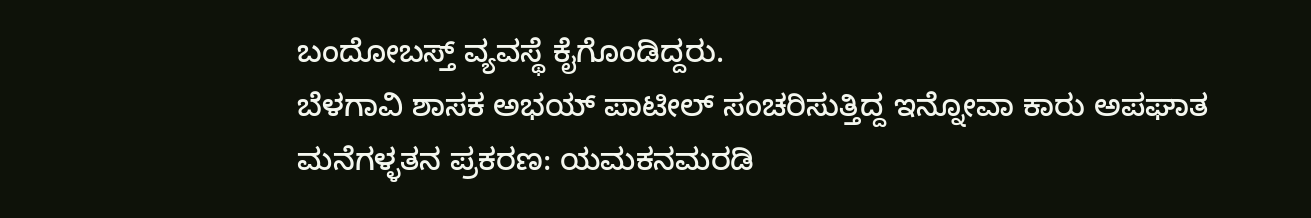ಬಂದೋಬಸ್ತ್ ವ್ಯವಸ್ಥೆ ಕೈಗೊಂಡಿದ್ದರು.
ಬೆಳಗಾವಿ ಶಾಸಕ ಅಭಯ್ ಪಾಟೀಲ್ ಸಂಚರಿಸುತ್ತಿದ್ದ ಇನ್ನೋವಾ ಕಾರು ಅಪಘಾತ
ಮನೆಗಳ್ಳತನ ಪ್ರಕರಣ: ಯಮಕನಮರಡಿ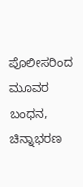ಪೊಲೀಸರಿಂದ ಮೂವರ ಬಂಧನ, ಚಿನ್ನಾಭರಣ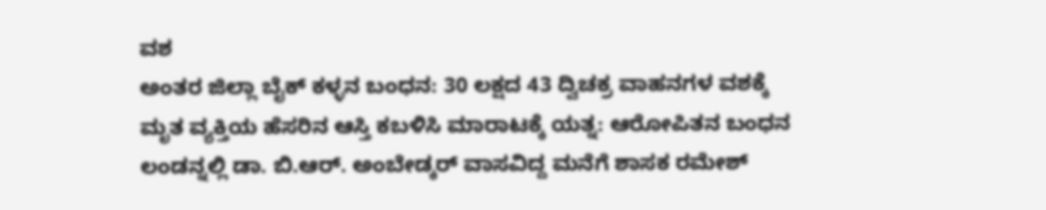ವಶ
ಅಂತರ ಜಿಲ್ಲಾ ಬೈಕ್ ಕಳ್ಳನ ಬಂಧನ: 30 ಲಕ್ಷದ 43 ದ್ವಿಚಕ್ರ ವಾಹನಗಳ ವಶಕ್ಕೆ
ಮೃತ ವ್ಯಕ್ತಿಯ ಹೆಸರಿನ ಆಸ್ತಿ ಕಬಳಿಸಿ ಮಾರಾಟಕ್ಕೆ ಯತ್ನ: ಆರೋಪಿತನ ಬಂಧನ
ಲಂಡನ್ನಲ್ಲಿ ಡಾ. ಬಿ.ಆರ್. ಅಂಬೇಡ್ಕರ್ ವಾಸವಿದ್ದ ಮನೆಗೆ ಶಾಸಕ ರಮೇಶ್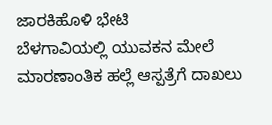ಜಾರಕಿಹೊಳಿ ಭೇಟಿ
ಬೆಳಗಾವಿಯಲ್ಲಿ ಯುವಕನ ಮೇಲೆ ಮಾರಣಾಂತಿಕ ಹಲ್ಲೆ ಆಸ್ಪತ್ರೆಗೆ ದಾಖಲು